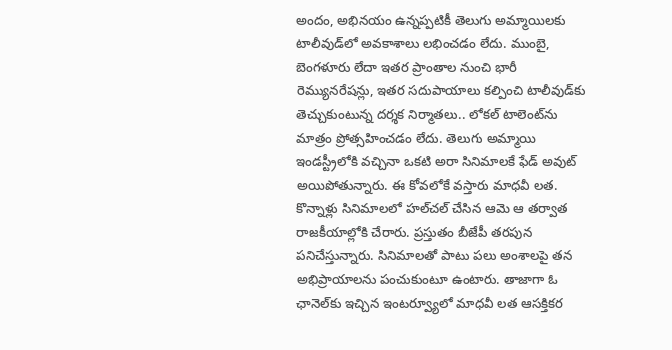అందం, అభినయం ఉన్నప్పటికీ తెలుగు అమ్మాయిలకు టాలీవుడ్‌లో అవకాశాలు లభించడం లేదు. ముంబై, బెంగళూరు లేదా ఇతర ప్రాంతాల నుంచి భారీ రెమ్యునరేషన్లు, ఇతర సదుపాయాలు కల్పించి టాలీవుడ్‌కు తెచ్చుకుంటున్న దర్శక నిర్మాతలు.. లోకల్ టాలెంట్‌ను మాత్రం ప్రోత్సహించడం లేదు. తెలుగు అమ్మాయి ఇండస్ట్రీలోకి వచ్చినా ఒకటి అరా సినిమాలకే ఫేడ్ అవుట్ అయిపోతున్నారు. ఈ కోవలోకే వస్తారు మాధవీ లత. కొన్నాళ్లు సినిమాలలో హల్‌చల్ చేసిన ఆమె ఆ తర్వాత రాజకీయాల్లోకి చేరారు. ప్రస్తుతం బీజేపీ తరపున పనిచేస్తున్నారు. సినిమాలతో పాటు పలు అంశాలపై తన అభిప్రాయాలను పంచుకుంటూ ఉంటారు. తాజాగా ఓ ఛానెల్‌కు ఇచ్చిన ఇంటర్వ్యూలో మాధవీ లత ఆసక్తికర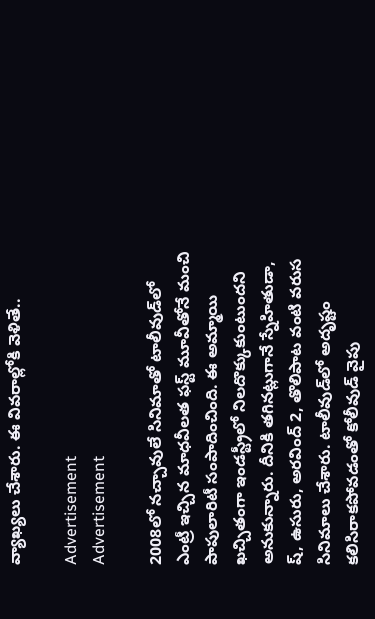వ్యాఖ్యలు చేశారు. ఈ వివరాల్లోకి వెళితే..

Advertisement
Advertisement

2008లో నచ్చావులే సినిమాతో టాలీవుడ్‌లో ఎంట్రీ ఇచ్చిన మాధవీలత ఫస్ట్ మూవీతోనే మంచి పాపులారిటీ సంపాదించింది. ఈ అమ్మాయి ఖచ్చితంగా ఇండస్ట్రీలో నిలదొక్కుకుంటుందని అనుకున్నారు. దీనికి తగినట్లుగానే స్నేహితుడా, ష్, ఉసురు, అరవింద్ 2, తొలిపాట వంటి వరుస సినిమాలు చేశారు. టాలీవుడ్‌లో అదృష్టం కలిసిరాకపోవడంతో కోలీవుడ్ వైపు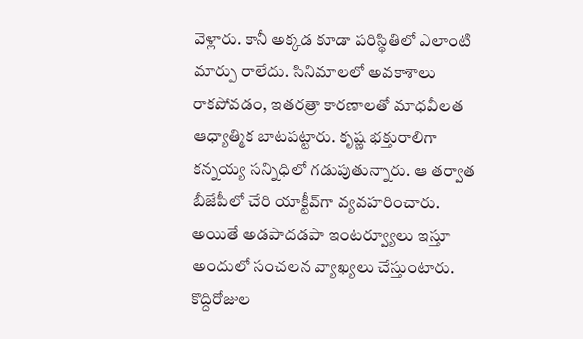వెళ్లారు. కానీ అక్కడ కూడా పరిస్థితిలో ఎలాంటి మార్పు రాలేదు. సినిమాలలో అవకాశాలు రాకపోవడం, ఇతరత్రా కారణాలతో మాధవీలత ఆధ్యాత్మిక బాటపట్టారు. కృష్ణ భక్తురాలిగా కన్నయ్య సన్నిధిలో గడుపుతున్నారు. ఆ తర్వాత బీజేపీలో చేరి యాక్టీవ్‌గా వ్యవహరించారు. అయితే అడపాదడపా ఇంటర్వ్యూలు ఇస్తూ అందులో సంచలన వ్యాఖ్యలు చేస్తుంటారు. కొద్దిరోజుల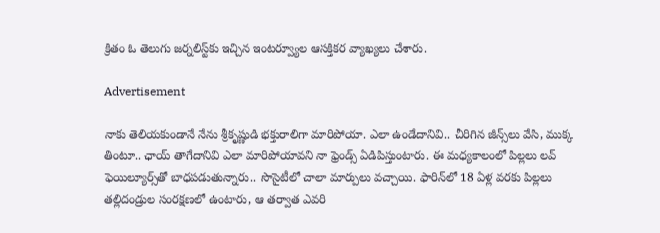క్రితం ఓ తెలుగు జర్నలిస్ట్‌కు ఇచ్చిన ఇంటర్వ్యూల ఆసక్తికర వ్యాఖ్యలు చేశారు.

Advertisement

నాకు తెలియకుండానే నేను శ్రీకృష్ణుడి భక్తురాలిగా మారిపోయా. ఎలా ఉండేదానివి.. చీరిగిన జీన్స్‌లు వేసి, ముక్క తింటూ.. ఛాయ్ తాగేదానివి ఎలా మారిపోయావని నా ఫ్రెండ్స్ ఏడిపిస్తుంటారు. ఈ మధ్యకాలంలో పిల్లలు లవ్ ఫెయిల్యూర్స్‌తో బాధపడుతున్నారు.. సొసైటీలో చాలా మార్పులు వచ్చాయి. ఫారిన్‌లో 18 ఏళ్ల వరకు పిల్లలు తల్లిదండ్రుల సంరక్షణలో ఉంటారు, ఆ తర్వాత ఎవరి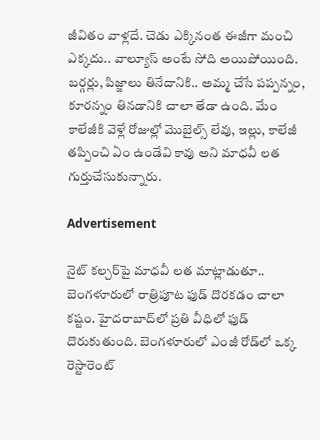జీవితం వాళ్లదే. చెడు ఎక్కినంత ఈజీగా మంచి ఎక్కదు.. వాల్యూస్ అంటే సోది అయిపోయింది. బర్గర్లు, పిజ్జాలు తినేదానికి.. అమ్మ చేసే పప్పన్నం, కూరన్నం తినడానికి చాలా తేడా ఉంది. మేం కాలేజీకి వెళ్లే రోజుల్లో మొబైల్స్ లేవు, ఇల్లు, కాలేజీ తప్పించి ఏం ఉండేవి కావు అని మాధవీ లత గుర్తుచేసుకున్నారు.

Advertisement

నైట్ కల్చర్‌పై మాధవీ లత మాట్లాడుతూ.. బెంగళూరులో రాత్రిపూట ఫుడ్ దొరకడం చాలా కష్టం. హైదరాబాద్‌లో ప్రతి వీధిలో ఫుడ్ దొరుకుతుంది. బెంగళూరులో ఎంజీ రోడ్‌లో ఒక్క రెస్టారెంట్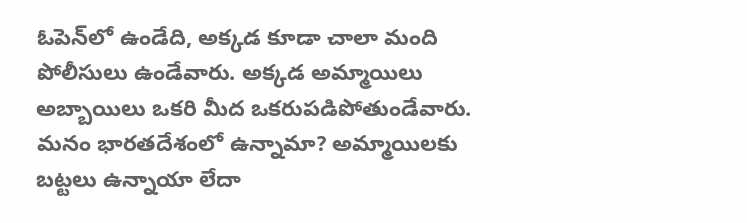ఓపెన్‌లో ఉండేది, అక్కడ కూడా చాలా మంది పోలీసులు ఉండేవారు. అక్కడ అమ్మాయిలు అబ్బాయిలు ఒకరి మీద ఒకరుపడిపోతుండేవారు. మనం భారతదేశంలో ఉన్నామా? అమ్మాయిలకు బట్టలు ఉన్నాయా లేదా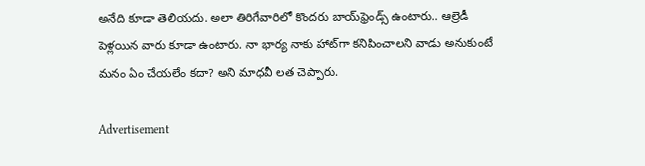అనేది కూడా తెలియదు. అలా తిరిగేవారిలో కొందరు బాయ్‌ఫ్రెండ్స్‌ ఉంటారు.. ఆల్రెడీ పెళ్లయిన వారు కూడా ఉంటారు. నా భార్య నాకు హాట్‌గా కనిపించాలని వాడు అనుకుంటే మనం ఏం చేయలేం కదా? అని మాధవీ లత చెప్పారు.

Advertisement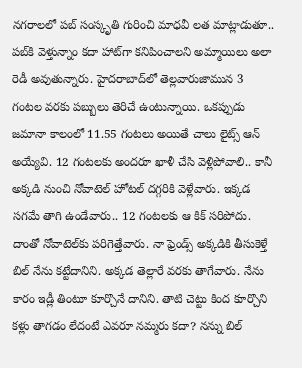నగరాలలో పబ్‌ సంస్కృతి గురించి మాధవీ లత మాట్లాడుతూ.. పబ్‌కి వెళ్తున్నాం కదా హాట్‌గా కనిపించాలని అమ్మాయిలు అలా రెడీ అవుతున్నారు. హైదరాబాద్‌లో తెల్లవారుజామున 3 గంటల వరకు పబ్బులు తెరిచే ఉంటున్నాయి. ఒకప్పుడు జమానా కాలంలో 11.55 గంటలు అయితే చాలు లైట్స్ ఆన్ అయ్యేవి. 12 గంటలకు అందరూ ఖాళీ చేసి వెళ్లిపోవాలి.. కానీ అక్కడి నుంచి నోవాటెల్ హోటల్ దగ్గరికి వెళ్లేవారు. ఇక్కడ సగమే తాగి ఉండేవారు.. 12 గంటలకు ఆ కిక్ సరిపోదు. దాంతో నోవాటెల్‌కు పరిగెత్తేవారు. నా ఫ్రెండ్స్ అక్కడికి తీసుకెళ్తే బిల్ నేను కట్టేదానిని. అక్కడ తెల్లారే వరకు తాగేవారు. నేను కారం ఇడ్లీ తింటూ కూర్చొనే దానిని. తాటి చెట్టు కింద కూర్చొని కళ్లు తాగడం లేదంటే ఎవరూ నమ్మరు కదా? నన్ను బిల్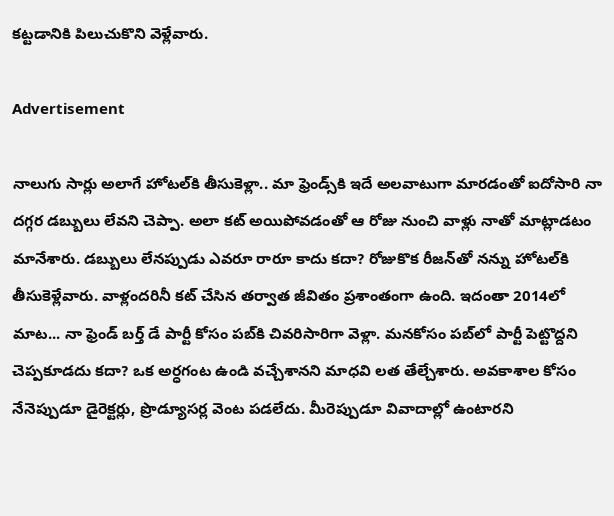కట్టడానికి పిలుచుకొని వెళ్లేవారు.

Advertisement

నాలుగు సార్లు అలాగే హోటల్‌కి తీసుకెళ్లా.. మా ఫ్రెండ్స్‌కి ఇదే అలవాటుగా మారడంతో ఐదోసారి నా దగ్గర డబ్బులు లేవని చెప్పా. అలా కట్ అయిపోవడంతో ఆ రోజు నుంచి వాళ్లు నాతో మాట్లాడటం మానేశారు. డబ్బులు లేనప్పుడు ఎవరూ రారూ కాదు కదా? రోజుకొక రీజన్‌తో నన్ను హోటల్‌కి తీసుకెళ్లేవారు. వాళ్లందరినీ కట్ చేసిన తర్వాత జీవితం ప్రశాంతంగా ఉంది. ఇదంతా 2014లో మాట... నా ఫ్రెండ్ బర్త్ డే పార్టీ కోసం పబ్‌కి చివరిసారిగా వెళ్లా. మనకోసం పబ్‌లో పార్టీ పెట్టొద్దని చెప్పకూడదు కదా? ఒక అర్ధగంట ఉండి వచ్చేశానని మాధవి లత తేల్చేశారు. అవకాశాల కోసం నేనెప్పుడూ డైరెక్టర్లు, ప్రొడ్యూసర్ల వెంట పడలేదు. మీరెప్పుడూ వివాదాల్లో ఉంటారని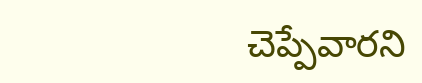చెప్పేవారని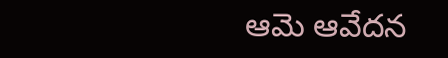ఆమె ఆవేదన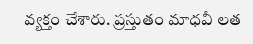వ్యక్తం చేశారు. ప్రస్తుతం మాధవీ లత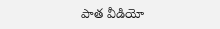పాత వీడియో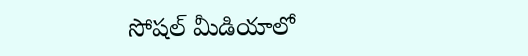సోషల్ మీడియాలో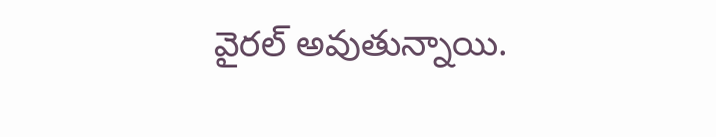వైరల్ అవుతున్నాయి.